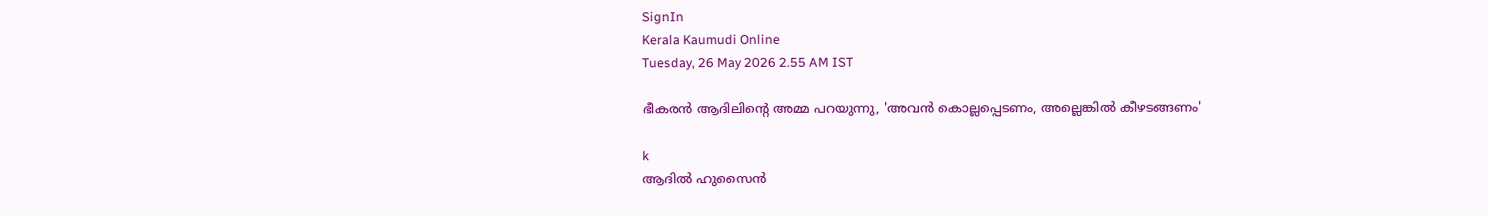SignIn
Kerala Kaumudi Online
Tuesday, 26 May 2026 2.55 AM IST

ഭീകരൻ ആദിലിന്റെ അമ്മ പറയുന്നു, 'അവൻ കൊല്ലപ്പെടണം, അല്ലെങ്കിൽ കീഴടങ്ങണം'

k
ആദിൽ ഹുസൈൻ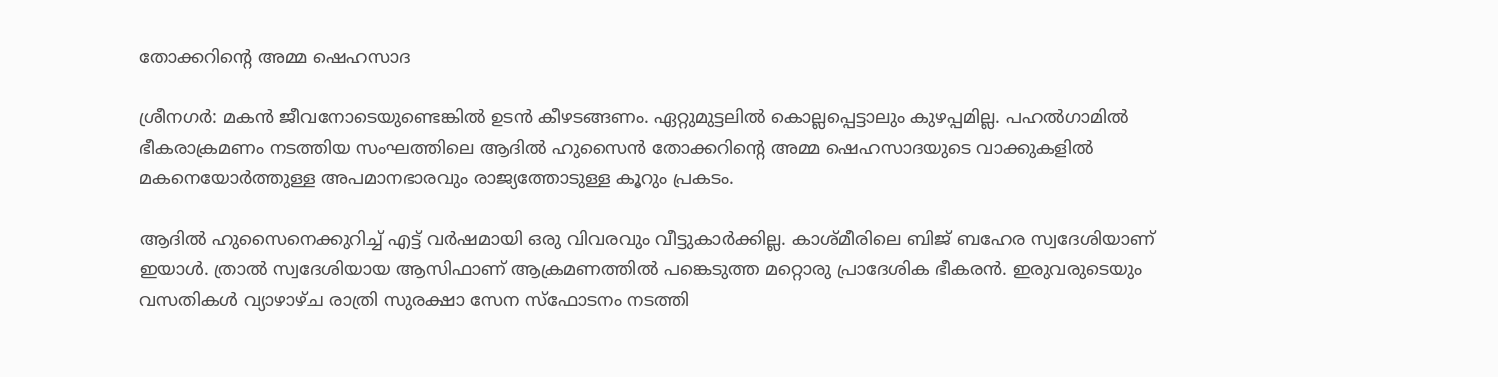തോക്കറിന്റെ അമ്മ ഷെഹസാദ

ശ്രീനഗർ: മകൻ ജീവനോടെയുണ്ടെങ്കിൽ ഉടൻ കീഴടങ്ങണം. ഏറ്റുമുട്ടലിൽ കൊല്ലപ്പെട്ടാലും കുഴപ്പമില്ല. പഹൽഗാമിൽ ഭീകരാക്രമണം നടത്തിയ സംഘത്തിലെ ആദിൽ ഹുസൈൻ തോക്കറിന്റെ അമ്മ ഷെഹസാദയുടെ വാക്കുകളിൽ മകനെയോർത്തുള്ള അപമാനഭാരവും രാജ്യത്തോടുള്ള കൂറും പ്രകടം.

ആദിൽ ഹുസൈനെക്കുറിച്ച് എട്ട് വർഷമായി ഒരു വിവരവും വീട്ടുകാർക്കില്ല. കാശ്മീരിലെ ബിജ് ബഹേര സ്വദേശിയാണ് ഇയാൾ. ത്രാൽ സ്വദേശിയായ ആസിഫാണ് ആക്രമണത്തിൽ പങ്കെടുത്ത മറ്റൊരു പ്രാദേശിക ഭീകരൻ. ഇരുവരുടെയും വസതികൾ വ്യാഴാഴ്ച രാത്രി സുരക്ഷാ സേന സ്ഫോടനം നടത്തി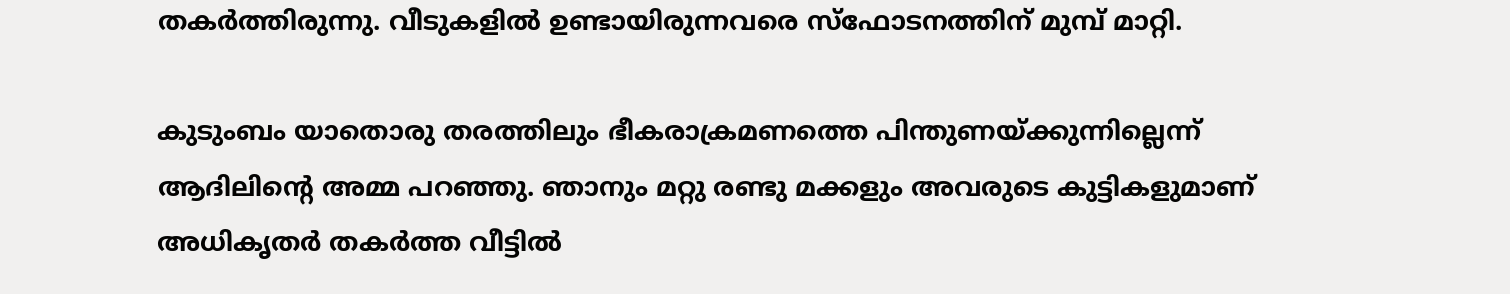തകർത്തിരുന്നു. വീടുകളിൽ ഉണ്ടായിരുന്നവരെ സ്ഫോടനത്തിന് മുമ്പ് മാറ്റി.

കുടുംബം യാതൊരു തരത്തിലും ഭീകരാക്രമണത്തെ പിന്തുണയ്ക്കുന്നില്ലെന്ന് ആദിലിന്റെ അമ്മ പറഞ്ഞു. ഞാനും മറ്റു രണ്ടു മക്കളും അവരുടെ കുട്ടികളുമാണ് അധികൃതർ തകർത്ത വീട്ടിൽ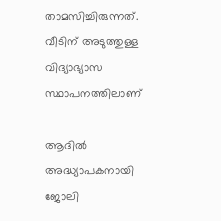താമസിച്ചിരുന്നത്. വീടിന് അടുത്തുള്ള വിദ്യാഭ്യാസ സ്ഥാപനത്തിലാണ്

ആദിൽ അദ്ധ്യാപകനായി ജോലി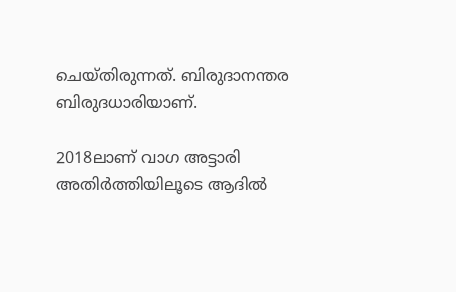ചെയ്തിരുന്നത്. ബിരുദാനന്തര ബിരുദധാരിയാണ്.

2018ലാണ് വാഗ അട്ടാരി അതിർത്തിയിലൂടെ ആദിൽ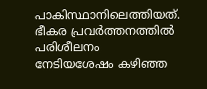പാകിസ്ഥാനിലെത്തിയത്. ഭീകര പ്രവർത്തനത്തിൽ പരിശീലനം നേടിയശേഷം കഴിഞ്ഞ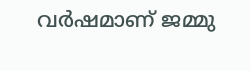വർഷമാണ് ജമ്മു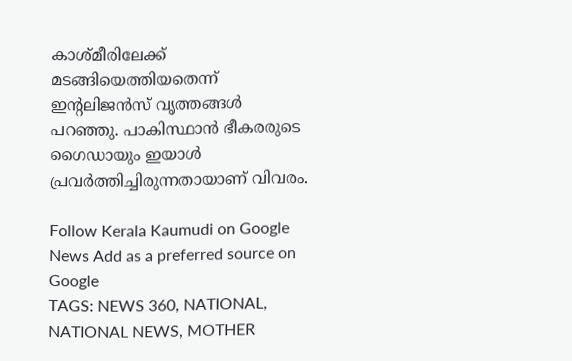കാശ്മീരിലേക്ക് മടങ്ങിയെത്തിയതെന്ന് ഇന്റലിജൻസ് വൃത്തങ്ങൾ പറഞ്ഞു. പാകിസ്ഥാൻ ഭീകരരുടെ ഗൈഡായും ഇയാൾ പ്രവർത്തിച്ചിരുന്നതായാണ് വിവരം.

Follow Kerala Kaumudi on Google News Add as a preferred source on Google
TAGS: NEWS 360, NATIONAL, NATIONAL NEWS, MOTHER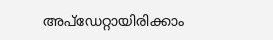അപ്ഡേറ്റായിരിക്കാം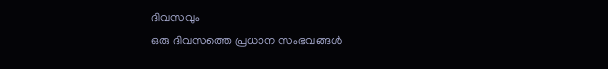ദിവസവും
ഒരു ദിവസത്തെ പ്രധാന സംഭവങ്ങൾ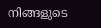നിങ്ങളുടെ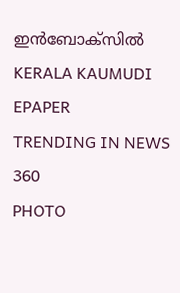ഇൻബോക്സിൽ
KERALA KAUMUDI EPAPER
TRENDING IN NEWS 360
PHOTO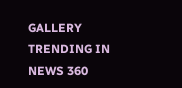GALLERY
TRENDING IN NEWS 360